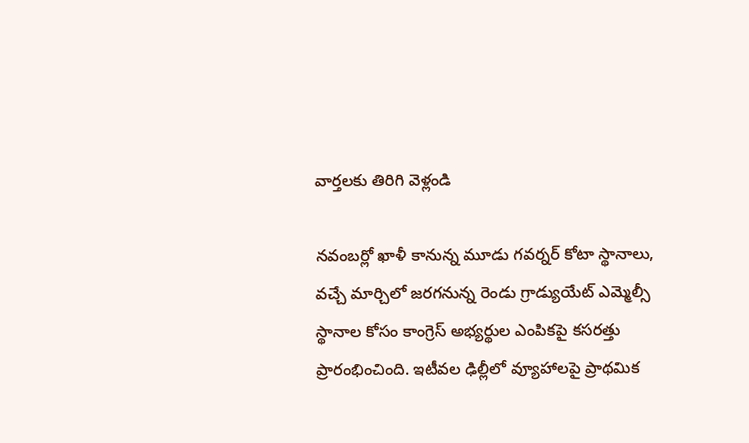వార్తలకు తిరిగి వెళ్లండి

నవంబర్లో ఖాళీ కానున్న మూడు గవర్నర్ కోటా స్థానాలు, వచ్చే మార్చిలో జరగనున్న రెండు గ్రాడ్యుయేట్ ఎమ్మెల్సీ స్థానాల కోసం కాంగ్రెస్ అభ్యర్థుల ఎంపికపై కసరత్తు ప్రారంభించింది. ఇటీవల ఢిల్లీలో వ్యూహాలపై ప్రాథమిక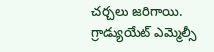చర్చలు జరిగాయి.
గ్రాడ్యుయేట్ ఎమ్మెల్సీ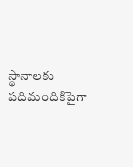స్థానాలకు పదిమందికిపైగా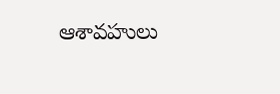ఆశావహులు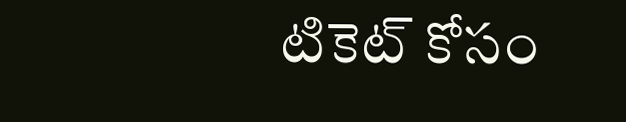టికెట్ కోసం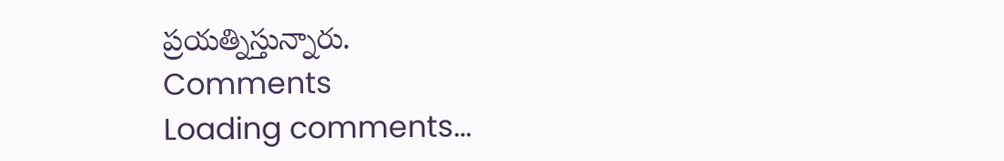ప్రయత్నిస్తున్నారు.
Comments
Loading comments...